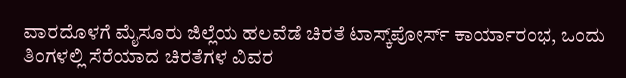ವಾರದೊಳಗೆ ಮೈಸೂರು ಜಿಲ್ಲೆಯ ಹಲವೆಡೆ ಚಿರತೆ ಟಾಸ್ಕ್‌ಪೋರ್ಸ್ ಕಾರ್ಯಾರಂಭ, ಒಂದು ತಿಂಗಳಲ್ಲಿ ಸೆರೆಯಾದ ಚಿರತೆಗಳ ವಿವರ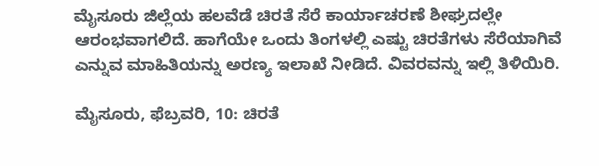ಮೈಸೂರು ಜಿಲ್ಲೆಯ ಹಲವೆಡೆ ಚಿರತೆ ಸೆರೆ ಕಾರ್ಯಾಚರಣೆ ಶೀಘ್ರದಲ್ಲೇ ಆರಂಭವಾಗಲಿದೆ. ಹಾಗೆಯೇ ಒಂದು ತಿಂಗಳಲ್ಲಿ ಎಷ್ಟು ಚಿರತೆಗಳು ಸೆರೆಯಾಗಿವೆ ಎನ್ನುವ ಮಾಹಿತಿಯನ್ನು ಅರಣ್ಯ ಇಲಾಖೆ ನೀಡಿದೆ. ವಿವರವನ್ನು ಇಲ್ಲಿ ತಿಳಿಯಿರಿ.

ಮೈಸೂರು, ಫೆಬ್ರವರಿ, 10: ಚಿರತೆ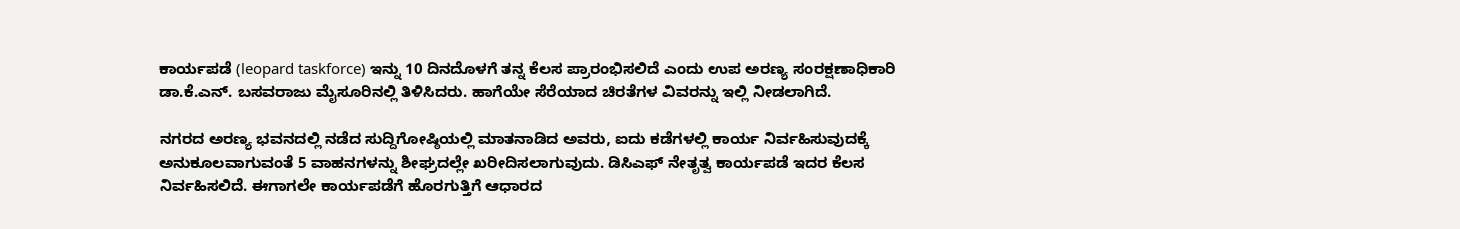ಕಾರ್ಯಪಡೆ (leopard taskforce) ಇನ್ನು 10 ದಿನದೊಳಗೆ ತನ್ನ ಕೆಲಸ ಪ್ರಾರಂಭಿಸಲಿದೆ ಎಂದು ಉಪ ಅರಣ್ಯ ಸಂರಕ್ಷಣಾಧಿಕಾರಿ ಡಾ.ಕೆ.ಎನ್. ಬಸವರಾಜು ಮೈಸೂರಿನಲ್ಲಿ ತಿಳಿಸಿದರು. ಹಾಗೆಯೇ ಸೆರೆಯಾದ ಚಿರತೆಗಳ ವಿವರನ್ನು ಇಲ್ಲಿ ನೀಡಲಾಗಿದೆ.

ನಗರದ ಅರಣ್ಯ ಭವನದಲ್ಲಿ ನಡೆದ ಸುದ್ದಿಗೋಷ್ಠಿಯಲ್ಲಿ ಮಾತನಾಡಿದ ಅವರು, ಐದು ಕಡೆಗಳಲ್ಲಿ ಕಾರ್ಯ ನಿರ್ವಹಿಸುವುದಕ್ಕೆ ಅನುಕೂಲವಾಗುವಂತೆ 5 ವಾಹನಗಳನ್ನು ಶೀಘ್ರದಲ್ಲೇ ಖರೀದಿಸಲಾಗುವುದು. ಡಿಸಿಎಫ್‌ ನೇತೃತ್ವ ಕಾರ್ಯಪಡೆ ಇದರ ಕೆಲಸ ನಿರ್ವಹಿಸಲಿದೆ. ಈಗಾಗಲೇ ಕಾರ್ಯಪಡೆಗೆ ಹೊರಗುತ್ತಿಗೆ ಆಧಾರದ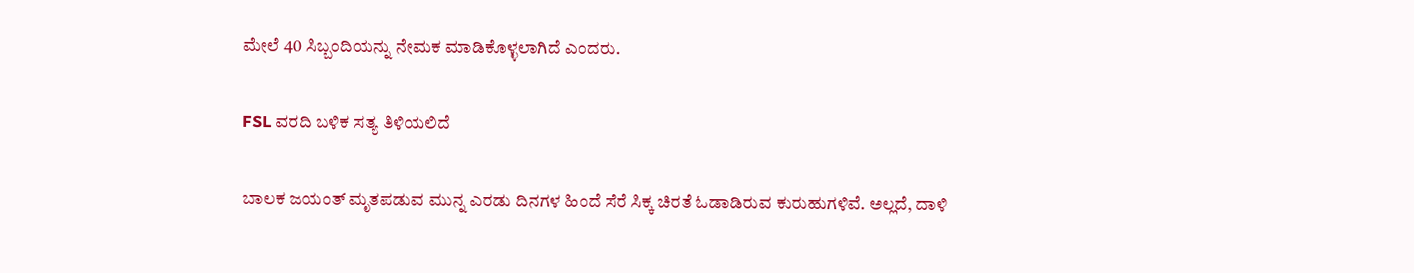ಮೇಲೆ 40 ಸಿಬ್ಬಂದಿಯನ್ನು ನೇಮಕ ಮಾಡಿಕೊಳ್ಳಲಾಗಿದೆ ಎಂದರು.

FSL ವರದಿ ಬಳಿಕ ಸತ್ಯ ತಿಳಿಯಲಿದೆ

ಬಾಲಕ ಜಯಂತ್ ಮೃತಪಡುವ ಮುನ್ನ ಎರಡು ದಿನಗಳ ಹಿಂದೆ ಸೆರೆ ಸಿಕ್ಕ ಚಿರತೆ ಓಡಾಡಿರುವ ಕುರುಹುಗಳಿವೆ. ಅಲ್ಲದೆ, ದಾಳಿ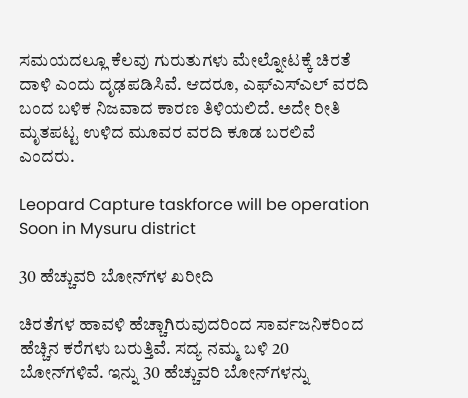ಸಮಯದಲ್ಲೂ ಕೆಲವು ಗುರುತುಗಳು ಮೇಲ್ನೋಟಕ್ಕೆ ಚಿರತೆ ದಾಳಿ ಎಂದು ದೃಢಪಡಿಸಿವೆ. ಆದರೂ, ಎಫ್‌ಎಸ್‌ಎಲ್ ವರದಿ ಬಂದ ಬಳಿಕ ನಿಜವಾದ ಕಾರಣ ತಿಳಿಯಲಿದೆ. ಅದೇ ರೀತಿ ಮೃತಪಟ್ಟ ಉಳಿದ ಮೂವರ ವರದಿ ಕೂಡ ಬರಲಿವೆ ಎಂದರು.

Leopard Capture taskforce will be operation Soon in Mysuru district

30 ಹೆಚ್ಚುವರಿ ಬೋನ್‌ಗಳ ಖರೀದಿ

ಚಿರತೆಗಳ ಹಾವಳಿ ಹೆಚ್ಚಾಗಿರುವುದರಿಂದ ಸಾರ್ವಜನಿಕರಿಂದ ಹೆಚ್ಚಿನ ಕರೆಗಳು ಬರುತ್ತಿವೆ. ಸದ್ಯ ನಮ್ಮ ಬಳಿ 20 ಬೋನ್‌ಗಳಿವೆ. ಇನ್ನು 30 ಹೆಚ್ಚುವರಿ ಬೋನ್‌ಗಳನ್ನು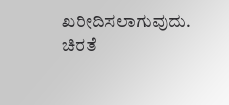ಖರೀದಿಸಲಾಗುವುದು. ಚಿರತೆ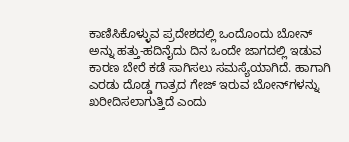ಕಾಣಿಸಿಕೊಳ್ಳುವ ಪ್ರದೇಶದಲ್ಲಿ ಒಂದೊಂದು ಬೋನ್ ಅನ್ನು ಹತ್ತು-ಹದಿನೈದು ದಿನ ಒಂದೇ ಜಾಗದಲ್ಲಿ ಇಡುವ ಕಾರಣ ಬೇರೆ ಕಡೆ ಸಾಗಿಸಲು ಸಮಸ್ಯೆಯಾಗಿದೆ. ಹಾಗಾಗಿ ಎರಡು ದೊಡ್ಡ ಗಾತ್ರದ ಗೇಜ್ ಇರುವ ಬೋನ್‌ಗಳನ್ನು ಖರೀದಿಸಲಾಗುತ್ತಿದೆ ಎಂದು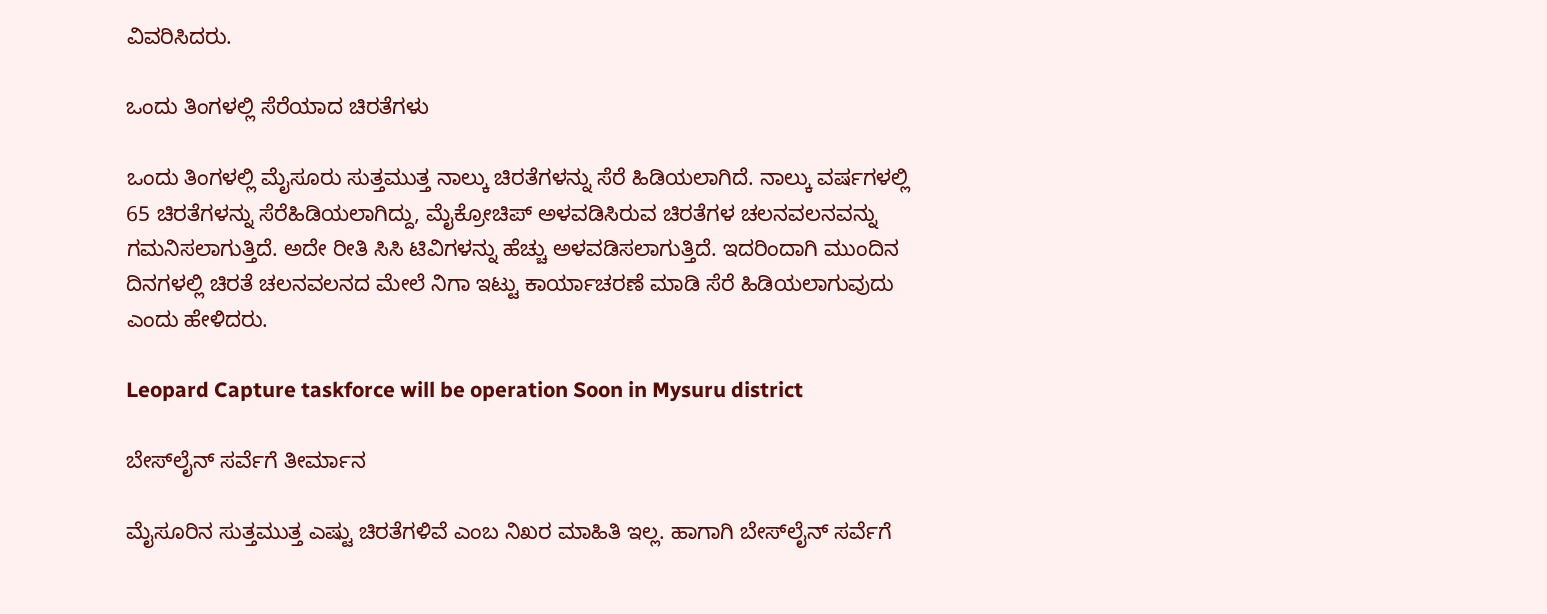ವಿವರಿಸಿದರು.

ಒಂದು ತಿಂಗಳಲ್ಲಿ ಸೆರೆಯಾದ ಚಿರತೆಗಳು

ಒಂದು ತಿಂಗಳಲ್ಲಿ ಮೈಸೂರು ಸುತ್ತಮುತ್ತ ನಾಲ್ಕು ಚಿರತೆಗಳನ್ನು ಸೆರೆ ಹಿಡಿಯಲಾಗಿದೆ. ನಾಲ್ಕು ವರ್ಷಗಳಲ್ಲಿ 65 ಚಿರತೆಗಳನ್ನು ಸೆರೆಹಿಡಿಯಲಾಗಿದ್ದು, ಮೈಕ್ರೋಚಿಪ್ ಅಳವಡಿಸಿರುವ ಚಿರತೆಗಳ ಚಲನವಲನವನ್ನು ಗಮನಿಸಲಾಗುತ್ತಿದೆ. ಅದೇ ರೀತಿ ಸಿಸಿ ಟಿವಿಗಳನ್ನು ಹೆಚ್ಚು ಅಳವಡಿಸಲಾಗುತ್ತಿದೆ. ಇದರಿಂದಾಗಿ ಮುಂದಿನ ದಿನಗಳಲ್ಲಿ ಚಿರತೆ ಚಲನವಲನದ ಮೇಲೆ ನಿಗಾ ಇಟ್ಟು ಕಾರ್ಯಾಚರಣೆ ಮಾಡಿ ಸೆರೆ ಹಿಡಿಯಲಾಗುವುದು ಎಂದು ಹೇಳಿದರು.

Leopard Capture taskforce will be operation Soon in Mysuru district

ಬೇಸ್‌ಲೈನ್ ಸರ್ವೆಗೆ ತೀರ್ಮಾನ

ಮೈಸೂರಿನ ಸುತ್ತಮುತ್ತ ಎಷ್ಟು ಚಿರತೆಗಳಿವೆ ಎಂಬ ನಿಖರ ಮಾಹಿತಿ ಇಲ್ಲ. ಹಾಗಾಗಿ ಬೇಸ್‌ಲೈನ್ ಸರ್ವೆಗೆ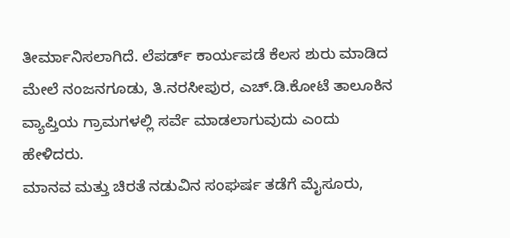ತೀರ್ಮಾನಿಸಲಾಗಿದೆ. ಲೆಪರ್ಡ್ ಕಾರ್ಯಪಡೆ ಕೆಲಸ ಶುರು ಮಾಡಿದ ಮೇಲೆ ನಂಜನಗೂಡು, ತಿ.ನರಸೀಪುರ, ಎಚ್.ಡಿ.ಕೋಟೆ ತಾಲೂಕಿನ ವ್ಯಾಪ್ತಿಯ ಗ್ರಾಮಗಳಲ್ಲಿ ಸರ್ವೆ ಮಾಡಲಾಗುವುದು ಎಂದು ಹೇಳಿದರು.
ಮಾನವ ಮತ್ತು ಚಿರತೆ ನಡುವಿನ ಸಂಘರ್ಷ ತಡೆಗೆ ಮೈಸೂರು,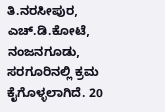ತಿ.ನರಸೀಪುರ, ಎಚ್.ಡಿ.ಕೋಟೆ, ನಂಜನಗೂಡು, ಸರಗೂರಿನಲ್ಲಿ ಕ್ರಮ ಕೈಗೊಳ್ಳಲಾಗಿದೆ. 20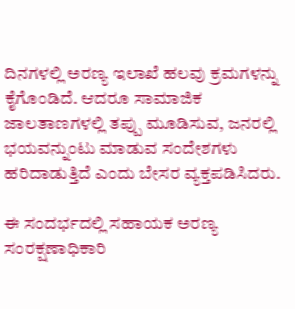ದಿನಗಳಲ್ಲಿ ಅರಣ್ಯ ಇಲಾಖೆ ಹಲವು ಕ್ರಮಗಳನ್ನು ಕೈಗೊಂಡಿದೆ. ಆದರೂ ಸಾಮಾಜಿಕ ಜಾಲತಾಣಗಳಲ್ಲಿ ತಪ್ಪು ಮೂಡಿಸುವ, ಜನರಲ್ಲಿ ಭಯವನ್ನುಂಟು ಮಾಡುವ ಸಂದೇಶಗಳು ಹರಿದಾಡುತ್ತಿದೆ ಎಂದು ಬೇಸರ ವ್ಯಕ್ತಪಡಿಸಿದರು.

ಈ ಸಂದರ್ಭದಲ್ಲಿ ಸಹಾಯಕ ಅರಣ್ಯ ಸಂರಕ್ಷಣಾಧಿಕಾರಿ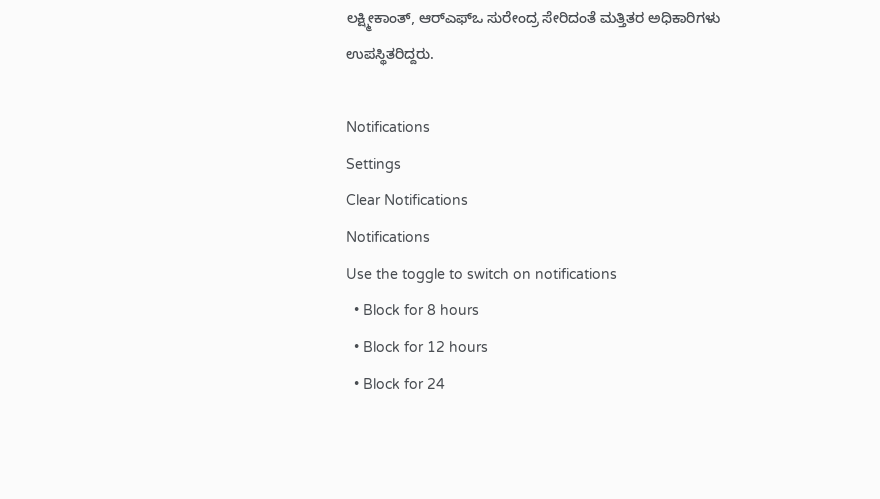ಲಕ್ಷ್ಮೀಕಾಂತ್, ಆರ್‌ಎಫ್‌ಒ ಸುರೇಂದ್ರ ಸೇರಿದಂತೆ ಮತ್ತಿತರ ಅಧಿಕಾರಿಗಳು ಉಪಸ್ಥಿತರಿದ್ದರು.

Notifications
Settings
Clear Notifications
Notifications
Use the toggle to switch on notifications
  • Block for 8 hours
  • Block for 12 hours
  • Block for 24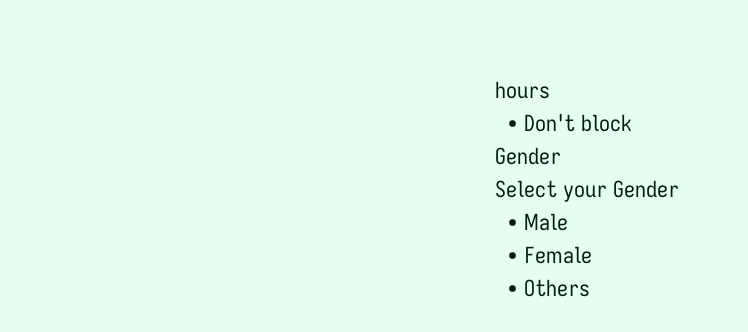hours
  • Don't block
Gender
Select your Gender
  • Male
  • Female
  • Others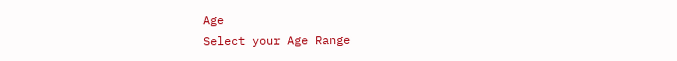Age
Select your Age Range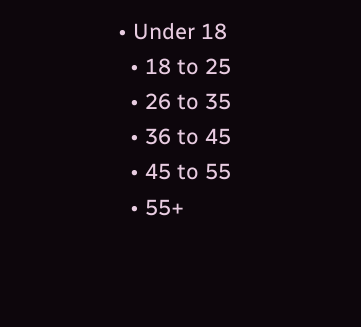• Under 18
  • 18 to 25
  • 26 to 35
  • 36 to 45
  • 45 to 55
  • 55+